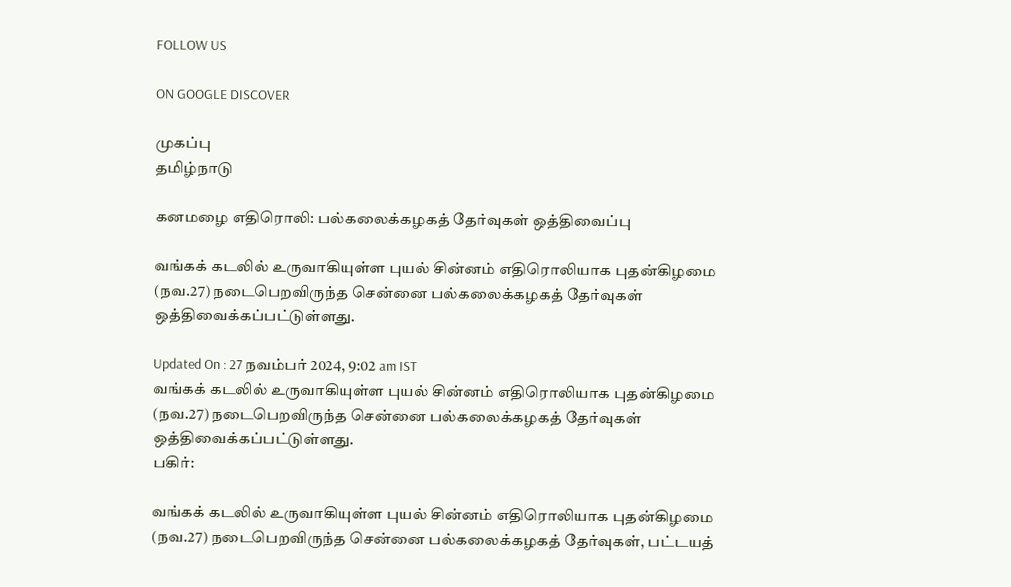FOLLOW US

ON GOOGLE DISCOVER

முகப்பு
தமிழ்நாடு

கனமழை எதிரொலி: பல்கலைக்கழகத் தேர்வுகள் ஒத்திவைப்பு

வங்கக் கடலில் உருவாகியுள்ள புயல் சின்னம் எதிரொலியாக புதன்கிழமை (நவ.27) நடைபெறவிருந்த சென்னை பல்கலைக்கழகத் தேர்வுகள் ஒத்திவைக்கப்பட்டுள்ளது.

Updated On : 27 நவம்பர் 2024, 9:02 am IST
வங்கக் கடலில் உருவாகியுள்ள புயல் சின்னம் எதிரொலியாக புதன்கிழமை (நவ.27) நடைபெறவிருந்த சென்னை பல்கலைக்கழகத் தேர்வுகள் ஒத்திவைக்கப்பட்டுள்ளது.
பகிர்:

வங்கக் கடலில் உருவாகியுள்ள புயல் சின்னம் எதிரொலியாக புதன்கிழமை (நவ.27) நடைபெறவிருந்த சென்னை பல்கலைக்கழகத் தேர்வுகள், பட்டயத்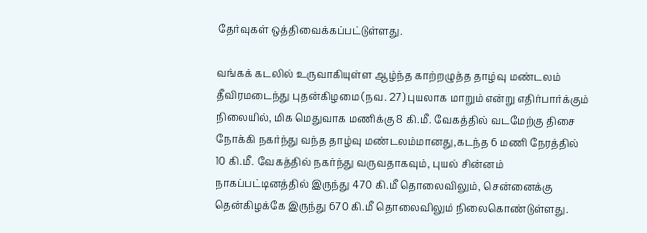தேர்வுகள் ஒத்திவைக்கப்பட்டுள்ளது.

வங்கக் கடலில் உருவாகியுள்ள ஆழ்ந்த காற்றழுத்த தாழ்வு மண்டலம் தீவிரமடைந்து புதன்கிழமை (நவ. 27) புயலாக மாறும் என்று எதிர்பார்க்கும் நிலையில், மிக மெதுவாக மணிக்கு 8 கி.மீ. வேகத்தில் வடமேற்கு திசை நோக்கி நகர்ந்து வந்த தாழ்வு மண்டலம்மானது,கடந்த 6 மணி நேரத்தில் 10 கி.மீ. வேகத்தில் நகர்ந்து வருவதாகவும், புயல் சின்னம் நாகப்பட்டினத்தில் இருந்து 470 கி.மீ தொலைவிலும், சென்னைக்கு தென்கிழக்கே இருந்து 670 கி.மீ தொலைவிலும் நிலைகொண்டுள்ளது.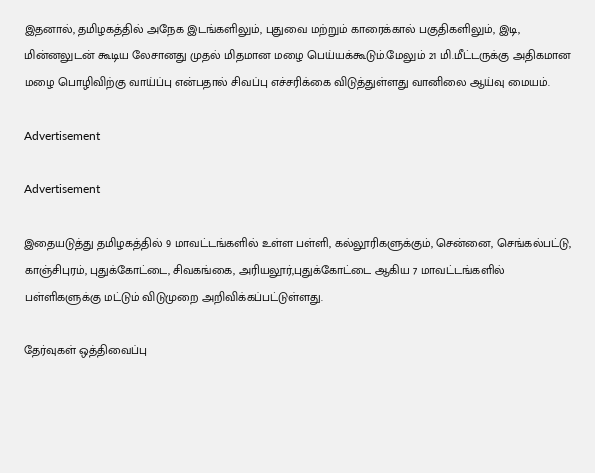இதனால், தமிழகத்தில் அநேக இடங்களிலும், புதுவை மற்றும் காரைக்கால் பகுதிகளிலும், இடி, மின்னலுடன் கூடிய லேசானது முதல் மிதமான மழை பெய்யக்கூடும்.மேலும் 21 மி.மீட்டருக்கு அதிகமான மழை பொழிவிற்கு வாய்ப்பு என்பதால் சிவப்பு எச்சரிக்கை விடுத்துள்ளது வானிலை ஆய்வு மையம்.

Advertisement

Advertisement

இதையடுத்து தமிழகத்தில் 9 மாவட்டங்களில் உள்ள பள்ளி, கல்லூரிகளுக்கும், சென்னை, செங்கல்பட்டு, காஞ்சிபுரம், புதுக்கோட்டை, சிவகங்கை, அரியலூர்,புதுக்கோட்டை ஆகிய 7 மாவட்டங்களில் பள்ளிகளுக்கு மட்டும் விடுமுறை அறிவிக்கப்பட்டுள்ளது.

தேர்வுகள் ஒத்திவைப்பு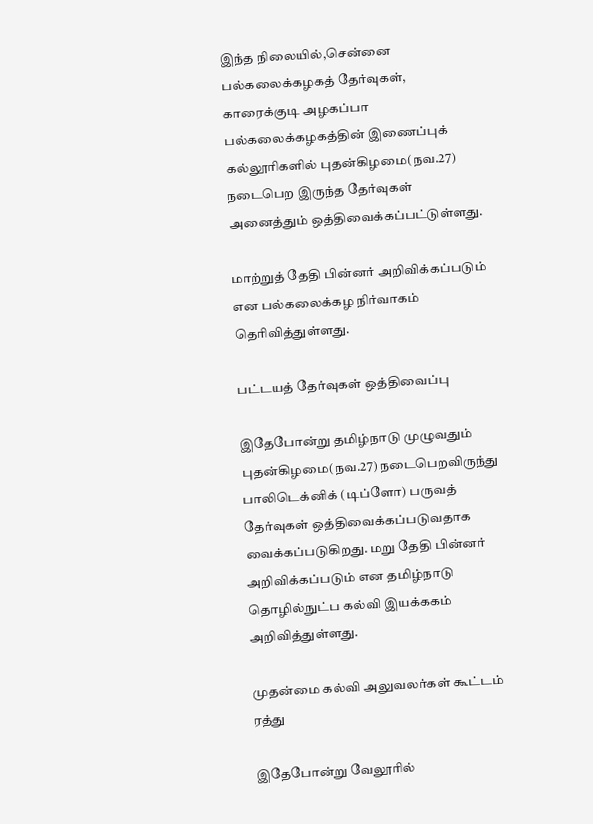இந்த நிலையில்,சென்னை பல்கலைக்கழகத் தேர்வுகள், காரைக்குடி அழகப்பா பல்கலைக்கழகத்தின் இணைப்புக் கல்லூரிகளில் புதன்கிழமை(நவ.27) நடைபெற இருந்த தேர்வுகள் அனைத்தும் ஒத்திவைக்கப்பட்டுள்ளது.

மாற்றுத் தேதி பின்னர் அறிவிக்கப்படும் என பல்கலைக்கழ நிர்வாகம் தெரிவித்துள்ளது.

பட்டயத் தேர்வுகள் ஒத்திவைப்பு

இதேபோன்று தமிழ்நாடு முழுவதும் புதன்கிழமை(நவ.27) நடைபெறவிருந்து பாலிடெக்னிக் (டிப்ளோ) பருவத் தேர்வுகள் ஒத்திவைக்கப்படுவதாக வைக்கப்படுகிறது. மறு தேதி பின்னர் அறிவிக்கப்படும் என தமிழ்நாடு தொழில்நுட்ப கல்வி இயக்ககம் அறிவித்துள்ளது.

முதன்மை கல்வி அலுவலர்கள் கூட்டம் ரத்து

இதேபோன்று வேலூரில்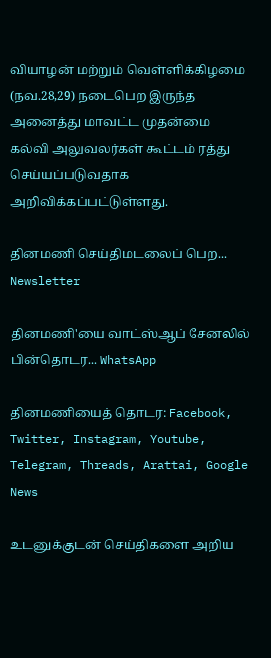வியாழன் மற்றும் வெள்ளிக்கிழமை (நவ.28,29) நடைபெற இருந்த அனைத்து மாவட்ட முதன்மை கல்வி அலுவலர்கள் கூட்டம் ரத்து செய்யப்படுவதாக அறிவிக்கப்பட்டுள்ளது.

தினமணி செய்திமடலைப் பெற... Newsletter

தினமணி'யை வாட்ஸ்ஆப் சேனலில் பின்தொடர... WhatsApp

தினமணியைத் தொடர: Facebook, Twitter, Instagram, Youtube, Telegram, Threads, Arattai, Google News

உடனுக்குடன் செய்திகளை அறிய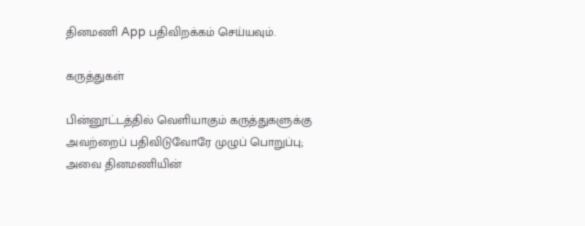தினமணி App பதிவிறக்கம் செய்யவும்.

கருத்துகள்

பின்னூட்டத்தில் வெளியாகும் கருத்துகளுக்கு அவற்றைப் பதிவிடுவோரே முழுப் பொறுப்பு; அவை தினமணியின்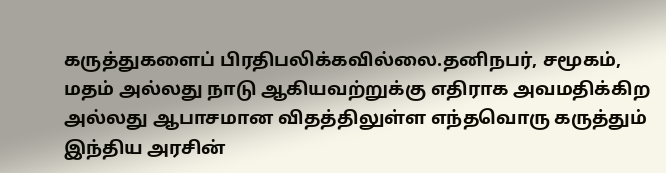கருத்துகளைப் பிரதிபலிக்கவில்லை.தனிநபர், சமூகம், மதம் அல்லது நாடு ஆகியவற்றுக்கு எதிராக அவமதிக்கிற அல்லது ஆபாசமான விதத்திலுள்ள எந்தவொரு கருத்தும் இந்திய அரசின்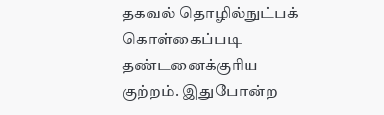தகவல் தொழில்நுட்பக் கொள்கைப்படி தண்டனைக்குரிய குற்றம். இதுபோன்ற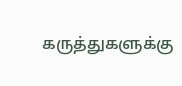கருத்துகளுக்கு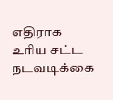எதிராக உரிய சட்ட நடவடிக்கை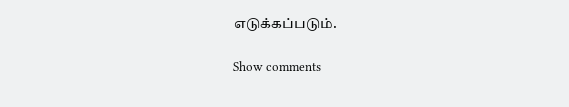எடுக்கப்படும்.

Show comments